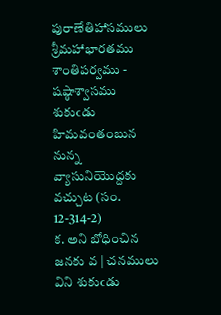పురాణేతిహాసములు శ్రీమహాభారతము శాంతిపర్వము - షష్ఠాశ్వాసము
శుకుఁడు హిమవంతంబున నున్న వ్యాసునియొద్దకు వచ్చుట (సం. 12-314-2)
క. అని బోధించిన జనకు వ | చనములు విని శుకుఁడు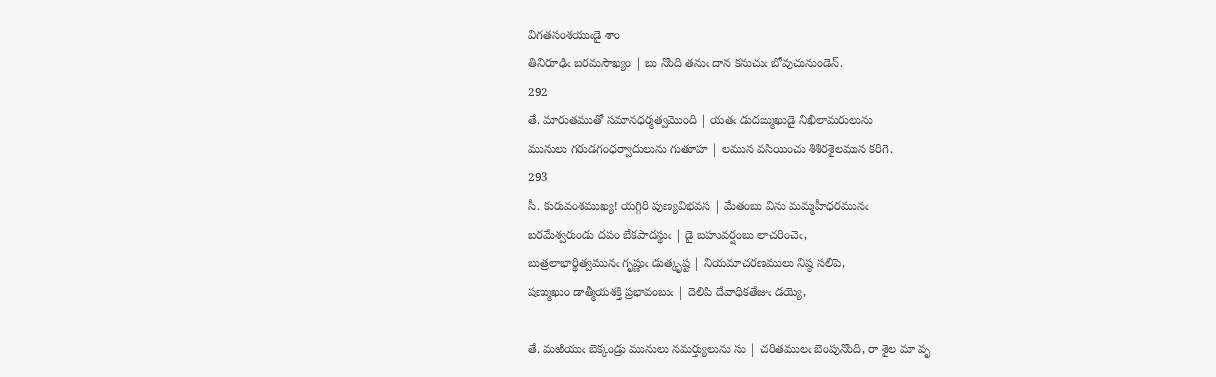విగతసంశయుఁడై శాం
తినిరూఢిఁ బరమసౌఖ్యం | బు నొంది తనుఁ దాన కనుచుఁ బోవుచునుండెన్‌.
292
తే. మారుతముతో సమానధర్మత్వమొంది | యతఁ డుదఙ్ముఖుడై నిఖిలామరులును
మునులు గరుడగంధర్వాదులును గుతూహ | లమున వసియించు శిశిరశైలమున కరిగె.
293
సీ. కురువంశముఖ్య! యగ్గిరి పుణ్యవిభవస | మేతంబు విను మమ్మహీధరమునఁ
బరమేశ్వరుండు దపం బేకపాదస్థుఁ | డై బహువర్షంబు లాచరించెఁ,
బుత్రలాభార్థిత్వమునఁ గృష్ణుఁ డుత్కృష్ట | నియమాచరణములు నిష్ఠ సలిపె,
షణ్ముఖుం డాత్మీయశక్తి ప్రభావంబుఁ | దెలిపి దేవాధికతేజుఁ డయ్యె,

తే. మఱియుఁ బెక్కండ్రు మునులు నమర్త్యులును సు | చరితములఁ బెంపునొంది, రా శైల మా వృ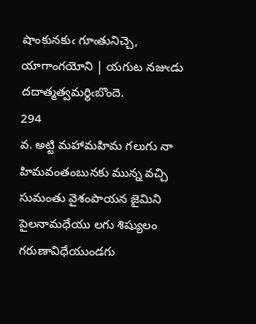షాంకునకుఁ గూఁతునిచ్చె, యాగాంగయోని | యగుట నజుఁడు దదాత్మత్వమర్థిఁబొందె.
294
వ. అట్టి మహామహిమ గలుగు నా హిమవంతంబునకు మున్న వచ్చి సుమంతు వైశంపాయన జైమిని పైలనామధేయు లగు శిష్యులం గరుణావిధేయుండగు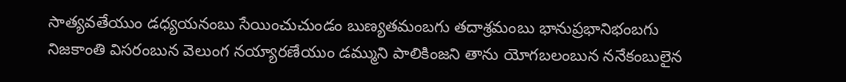సాత్యవతేయుం డధ్యయనంబు సేయించుచుండం బుణ్యతమంబగు తదాశ్రమంబు భానుప్రభానిభంబగు నిజకాంతి విసరంబున వెలుంగ నయ్యారణేయుం డమ్ముని పాలికింజని తాను యోగబలంబున ననేకంబులైన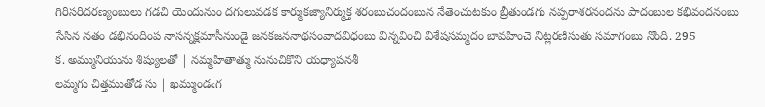గిరిసరిదరణ్యంబులు గడచి యెందునుం దగులువడక కార్ముకజ్యానిర్ముక్త శరంబుచందంబున నేతెంచుటకుం బ్రీతుండగు నప్పరాశరనందను పాదంబుల కభివందనంబు సేసిన నతం డభినందింప నాసన్నక్షమాసీనుండై జనకజననాథసంవాదవిధంబు విన్నవించి విశేషసమ్మదం బావహించె నిట్లరణిసుతు సమాగంబు నొంది. 295
క. అమ్మునియును శిష్యులతో | నమ్మహితాత్ము నునుచికొని యధ్యాపనశీ
లమ్మగు చిత్తముతోడ సు | ఖమ్ముండఁగ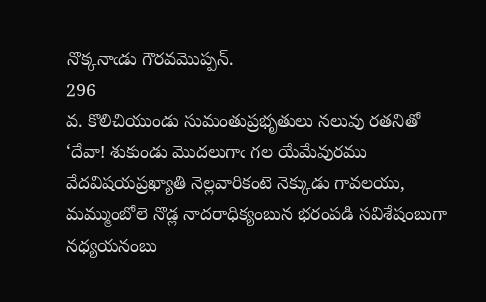నొక్కనాఁడు గౌరవమొప్పన్‌.
296
వ. కొలిచియుండు సుమంతుప్రభృతులు నలువు రతనితో ‘దేవా! శుకుండు మొదలుగాఁ గల యేమేవురము వేదవిషయప్రఖ్యాతి నెల్లవారికంటె నెక్కుడు గావలయు, మమ్ముంబోలె నొడ్ల నాదరాధిక్యంబున భరంపడి సవిశేషంబుగా నధ్యయనంబు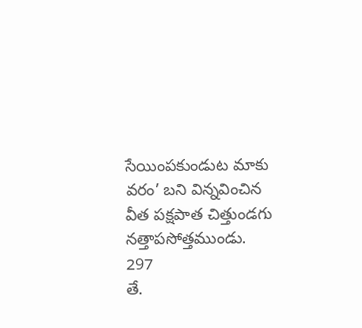సేయింపకుండుట మాకు వరం’ బని విన్నవించిన వీత పక్షపాత చిత్తుండగు నత్తాపసోత్తముండు. 297
తే.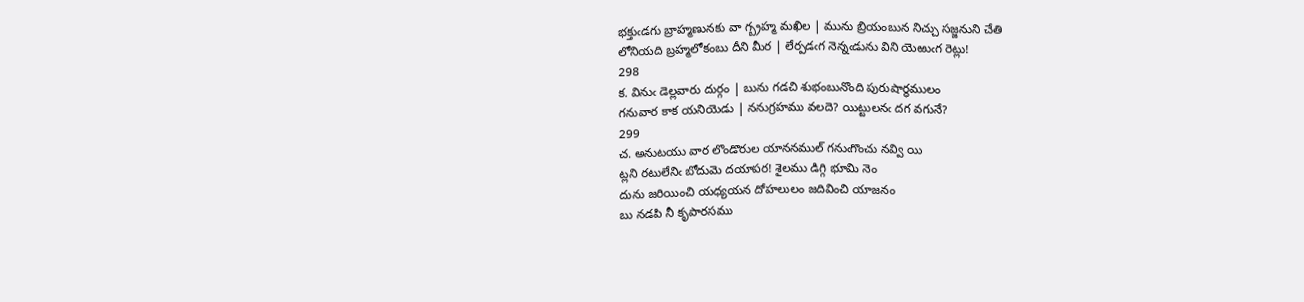భక్తుఁడగు బ్రాహ్మణునకు వా గ్బ్రహ్మ మఖిల | మును బ్రియంబున నిచ్చు సజ్జనుని చేతి
లోనియది బ్రహ్మలోకంబు దీని మీర | లేర్పడఁగ నెన్నఁడును విని యెఱుఁగ రెట్లు!
298
క. వినుఁ డెల్లవారు దుర్గం | బును గడచి శుభంబునొంది పురుషార్థములం
గనువార కాక యనియెడు | ననుగ్రహము వలదె? యిట్టులనఁ దగ వగునే?
299
చ. అనుటయు వార లొండొరుల యాననముల్‌ గనుఁగొంచు నవ్వి యి
ట్లని రటులేనిఁ బోదుమె దయాపర! శైలము డిగ్గి భూమి నెం
దును జరియించి యధ్యయన దోహలులం జదివించి యాజనం
బు నడపి నీ కృపారసము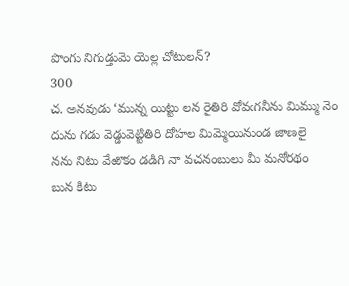పొంగు నిగుడ్తుమె యెల్ల చోటులన్‌?
300
చ. అనవుడు ‘మున్న యిట్టు లన రైతిరి వోవఁగనీను మిమ్ము నెం
దును గడు వెడ్డువెట్టితిరి దోహల మిమ్మెయినుండ జాణలై
నను నిటు వేఱొకం డడిగి నా వచనంబులు మీ మనోరథం
బున కిటు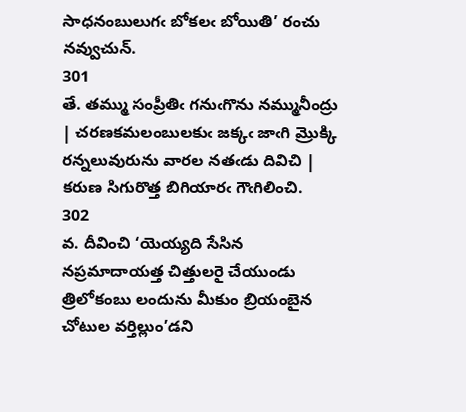సాధనంబులుగఁ బోకలఁ బోయితి’ రంచు నవ్వుచున్‌.
301
తే. తమ్ము సంప్రీతిఁ గనుఁగొను నమ్మునీంద్రు | చరణకమలంబులకుఁ జక్కఁ జాఁగి మ్రొక్కి
రన్నలువురును వారల నతఁడు దివిచి | కరుణ సిగురొత్త బిగియారఁ గౌఁగిలించి.
302
వ. దీవించి ‘యెయ్యది సేసిన నప్రమాదాయత్త చిత్తులరై చేయుండు త్రిలోకంబు లందును మీకుం బ్రియంబైన చోటుల వర్తిల్లుం’డని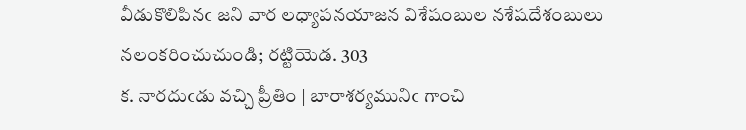వీడుకొలిపినఁ జని వార లధ్యాపనయాజన విశేషంబుల నశేషదేశంబులు నలంకరించుచుండి; రట్టియెడ. 303
క. నారదుఁడు వచ్చి ప్రీతిం | బారాశర్యమునిఁ గాంచి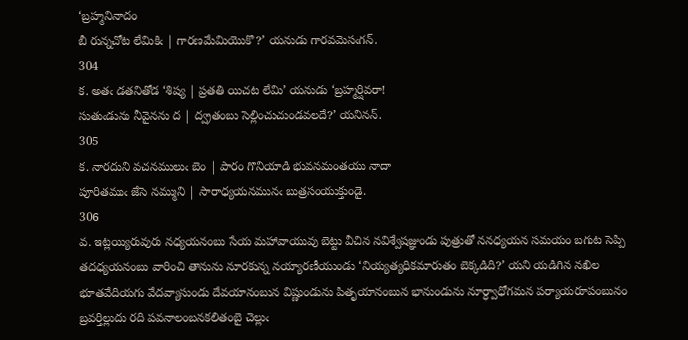‘బ్రహ్మనినాదం
బీ రున్నచోట లేమికిఁ | గారణమేమియొకొ?’ యనుడు గారవమెసఁగన్‌.
304
క. అతఁ డతనితోడ ‘శిష్య | ప్రతతి యిచట లేమి’ యనుడు ‘బ్రహ్మర్షివరా!
సుతుఁడును నీవైనను ద | ద్వ్రతంబు సెల్లించుచుండవలదే?’ యనినన్‌.
305
క. నారదుని వచనములుఁ బెం | పారం గొనియాడి భువనమంతయు నాదా
పూరితముఁ జేసె నమ్ముని | సారాధ్యయనమునఁ బుత్రసంయుక్తుండై.
306
వ. ఇట్లయ్యిరువురు నధ్యయనంబు సేయ మహావాయువు బెట్టు వీచిన నవిశ్వేషజ్ఞుండు పుత్రుతో ననధ్యయన సమయం బగుట సెప్పి తదధ్యయనంబు వారించి తానును నూరకున్న నయ్యారణీయుండు ‘నియ్యత్యధికమారుతం బెక్కడిది?’ యని యడిగిన నఖిల భూతవేదియగు వేదవ్యాసుండు దేవయానంబున విష్ణుండును పితృయానంబున భానుండును నూర్ధ్వాధోగమన పర్యాయరూపంబునం బ్రవర్తిల్లుదు రది పవనాలంబనకలితంబై చెల్లుఁ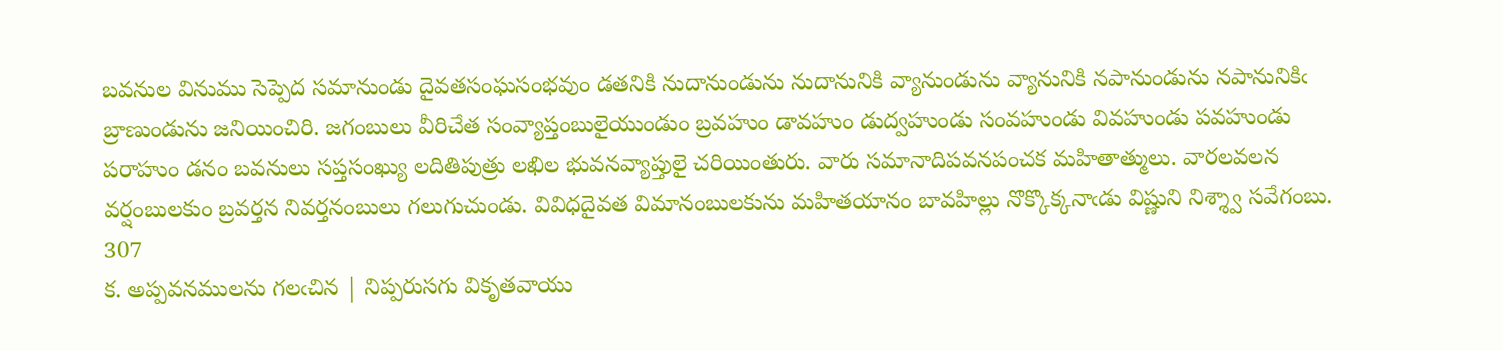బవనుల వినుము సెప్పెద సమానుండు దైవతసంఘసంభవుం డతనికి నుదానుండును నుదానునికి వ్యానుండును వ్యానునికి నపానుండును నపానునికిఁ బ్రాణుండును జనియించిరి. జగంబులు వీరిచేత సంవ్యాప్తంబులైయుండుం బ్రవహుం డావహుం డుద్వహుండు సంవహుండు వివహుండు పవహుండు పరాహుం డనం బవనులు సప్తసంఖ్యు లదితిపుత్రు లఖిల భువనవ్యాప్తులై చరియింతురు. వారు సమానాదిపవనపంచక మహితాత్ములు. వారలవలన వర్షంబులకుం బ్రవర్తన నివర్తనంబులు గలుగుచుండు. వివిధదైవత విమానంబులకును మహితయానం బావహిల్లు నొక్కొక్కనాఁడు విష్ణుని నిశ్శ్వా సవేగంబు. 307
క. అప్పవనములను గలఁచిన | నిప్పరుసగు వికృతవాయు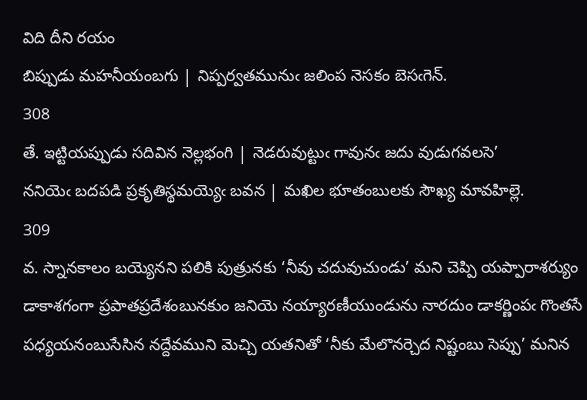విది దీని రయం
బిప్పుడు మహనీయంబగు | నిప్పర్వతమునుఁ జలింప నెసకం బెసఁగెన్‌.
308
తే. ఇట్టియప్పుడు సదివిన నెల్లభంగి | నెడరువుట్టుఁ గావునఁ జదు వుడుగవలసె’
ననియెఁ బదపడి ప్రకృతిస్థమయ్యెఁ బవన | మఖిల భూతంబులకు సౌఖ్య మావహిల్లె.
309
వ. స్నానకాలం బయ్యెనని పలికి పుత్రునకు ‘నీవు చదువుచుండు’ మని చెప్పి యప్పారాశర్యుం డాకాశగంగా ప్రపాతప్రదేశంబునకుం జనియె నయ్యారణీయుండును నారదుం డాకర్ణింపఁ గొంతసే పధ్యయనంబుసేసిన నద్దేవముని మెచ్చి యతనితో ‘నీకు మేలొనర్చెద నిష్టంబు సెప్పు’ మనిన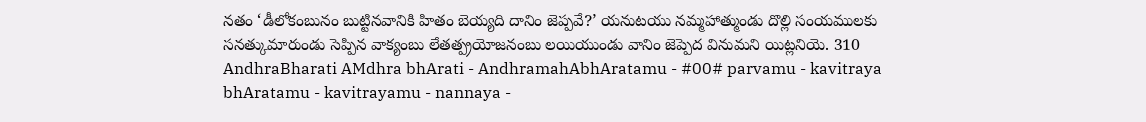నతం ‘డీలోకంబునం బుట్టినవానికి హితం బెయ్యది దానిం జెప్పవే?’ యనుటయు నమ్మహాత్ముండు దొల్లి సంయములకు సనత్కుమారుండు సెప్పిన వాక్యంబు లేతత్ప్రయోజనంబు లయియుండు వానిం జెప్పెద వినుమని యిట్లనియె. 310
AndhraBharati AMdhra bhArati - AndhramahAbhAratamu - #00# parvamu - kavitraya bhAratamu - kavitrayamu - nannaya -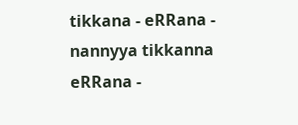tikkana - eRRana - nannyya tikkanna eRRana -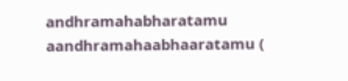andhramahabharatamu aandhramahaabhaaratamu (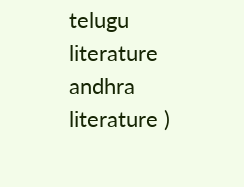telugu literature andhra literature )